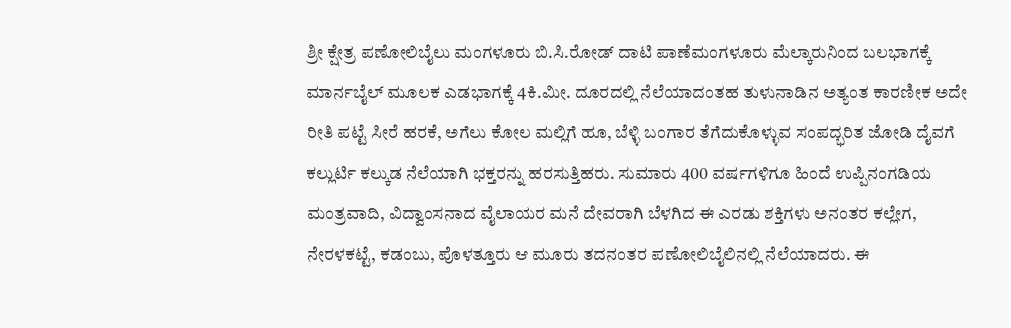ಶ್ರೀ ಕ್ಷೇತ್ರ ಪಣೋಲಿಬೈಲು ಮಂಗಳೂರು ಬಿ.ಸಿ.ರೋಡ್ ದಾಟಿ ಪಾಣೆಮಂಗಳೂರು ಮೆಲ್ಕಾರುನಿಂದ ಬಲಭಾಗಕ್ಕೆ ಮಾರ್ನಬೈಲ್ ಮೂಲಕ ಎಡಭಾಗಕ್ಕೆ 4ಕಿ.ಮೀ. ದೂರದಲ್ಲಿ ನೆಲೆಯಾದಂತಹ ತುಳುನಾಡಿನ ಅತ್ಯಂತ ಕಾರಣೀಕ ಅದೇ ರೀತಿ ಪಟ್ಟೆ ಸೀರೆ ಹರಕೆ, ಅಗೆಲು ಕೋಲ ಮಲ್ಲಿಗೆ ಹೂ, ಬೆಳ್ಳಿ ಬಂಗಾರ ತೆಗೆದುಕೊಳ್ಳುವ ಸಂಪದ್ಭರಿತ ಜೋಡಿ ದೈವಗೆ ಕಲ್ಲುರ್ಟಿ ಕಲ್ಕುಡ ನೆಲೆಯಾಗಿ ಭಕ್ತರನ್ನು ಹರಸುತ್ತಿಹರು. ಸುಮಾರು 400 ವರ್ಷಗಳಿಗೂ ಹಿಂದೆ ಉಪ್ಪಿನಂಗಡಿಯ ಮಂತ್ರವಾದಿ, ವಿದ್ವಾಂಸನಾದ ವೈಲಾಯರ ಮನೆ ದೇವರಾಗಿ ಬೆಳಗಿದ ಈ ಎರಡು ಶಕ್ತಿಗಳು ಅನಂತರ ಕಲ್ಲೇಗ, ನೇರಳಕಟ್ಟೆ, ಕಡಂಬು, ಪೊಳತ್ತೂರು ಆ ಮೂರು ತದನಂತರ ಪಣೋಲಿಬೈಲಿನಲ್ಲಿ ನೆಲೆಯಾದರು. ಈ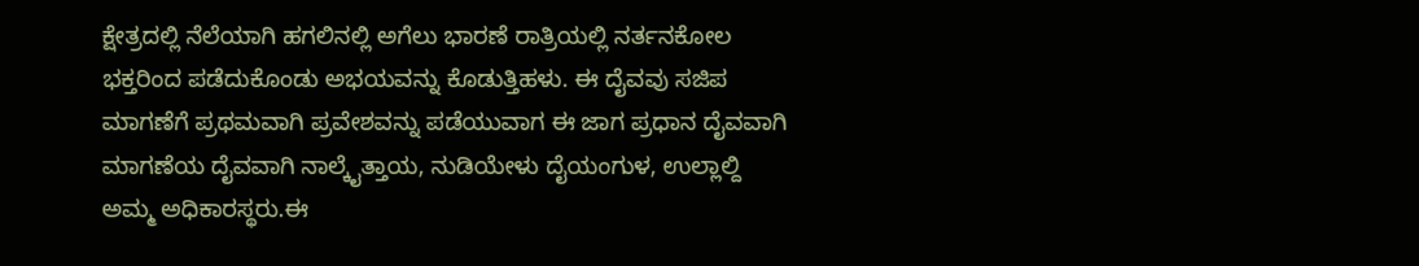ಕ್ಷೇತ್ರದಲ್ಲಿ ನೆಲೆಯಾಗಿ ಹಗಲಿನಲ್ಲಿ ಅಗೆಲು ಭಾರಣೆ ರಾತ್ರಿಯಲ್ಲಿ ನರ್ತನಕೋಲ ಭಕ್ತರಿಂದ ಪಡೆದುಕೊಂಡು ಅಭಯವನ್ನು ಕೊಡುತ್ತಿಹಳು. ಈ ದೈವವು ಸಜಿಪ ಮಾಗಣೆಗೆ ಪ್ರಥಮವಾಗಿ ಪ್ರವೇಶವನ್ನು ಪಡೆಯುವಾಗ ಈ ಜಾಗ ಪ್ರಧಾನ ದೈವವಾಗಿ ಮಾಗಣೆಯ ದೈವವಾಗಿ ನಾಲ್ಕೈತ್ತಾಯ, ನುಡಿಯೇಳು ದೈಯಂಗುಳ, ಉಲ್ಲಾಲ್ದಿ ಅಮ್ಮ ಅಧಿಕಾರಸ್ಥರು.ಈ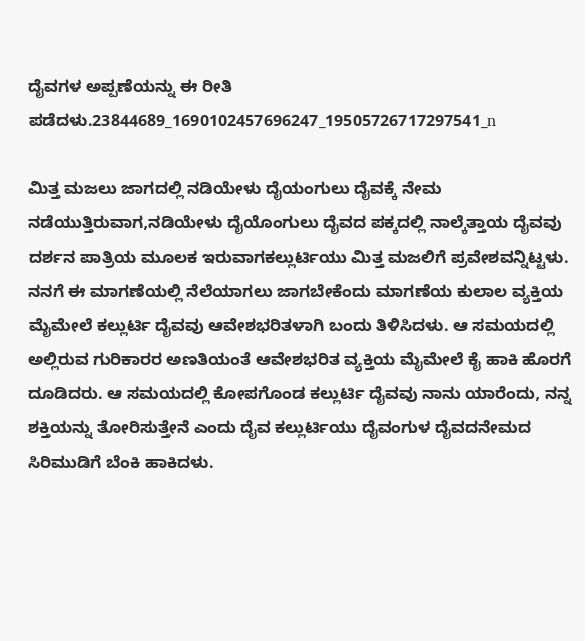ದೈವಗಳ ಅಪ್ಪಣೆಯನ್ನು ಈ ರೀತಿ ಪಡೆದಳು.23844689_1690102457696247_19505726717297541_n

ಮಿತ್ತ ಮಜಲು ಜಾಗದಲ್ಲಿ ನಡಿಯೇಳು ದೈಯಂಗುಲು ದೈವಕ್ಕೆ ನೇಮ ನಡೆಯುತ್ತಿರುವಾಗ,ನಡಿಯೇಳು ದೈಯೊಂಗುಲು ದೈವದ ಪಕ್ಕದಲ್ಲಿ ನಾಲ್ಕೆತ್ತಾಯ ದೈವವು ದರ್ಶನ ಪಾತ್ರಿಯ ಮೂಲಕ ಇರುವಾಗಕಲ್ಲುರ್ಟಿಯು ಮಿತ್ತ ಮಜಲಿಗೆ ಪ್ರವೇಶವನ್ನಿಟ್ಟಳು. ನನಗೆ ಈ ಮಾಗಣೆಯಲ್ಲಿ ನೆಲೆಯಾಗಲು ಜಾಗಬೇಕೆಂದು ಮಾಗಣೆಯ ಕುಲಾಲ ವ್ಯಕ್ತಿಯ ಮೈಮೇಲೆ ಕಲ್ಲುರ್ಟಿ ದೈವವು ಆವೇಶಭರಿತಳಾಗಿ ಬಂದು ತಿಳಿಸಿದಳು. ಆ ಸಮಯದಲ್ಲಿ ಅಲ್ಲಿರುವ ಗುರಿಕಾರರ ಅಣತಿಯಂತೆ ಆವೇಶಭರಿತ ವ್ಯಕ್ತಿಯ ಮೈಮೇಲೆ ಕೈ ಹಾಕಿ ಹೊರಗೆ ದೂಡಿದರು. ಆ ಸಮಯದಲ್ಲಿ ಕೋಪಗೊಂಡ ಕಲ್ಲುರ್ಟಿ ದೈವವು ನಾನು ಯಾರೆಂದು, ನನ್ನ ಶಕ್ತಿಯನ್ನು ತೋರಿಸುತ್ತೇನೆ ಎಂದು ದೈವ ಕಲ್ಲುರ್ಟಿಯು ದೈವಂಗುಳ ದೈವದನೇಮದ ಸಿರಿಮುಡಿಗೆ ಬೆಂಕಿ ಹಾಕಿದಳು.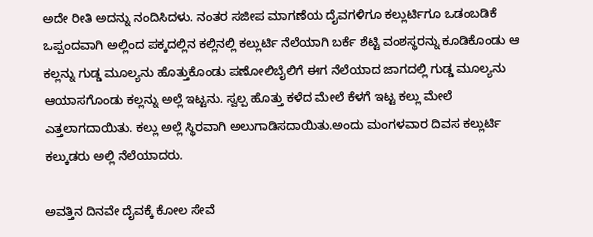ಅದೇ ರೀತಿ ಅದನ್ನು ನಂದಿಸಿದಳು. ನಂತರ ಸಜೀಪ ಮಾಗಣೆಯ ದೈವಗಳಿಗೂ ಕಲ್ಲುರ್ಟಿಗೂ ಒಡಂಬಡಿಕೆ ಒಪ್ಪಂದವಾಗಿ ಅಲ್ಲಿಂದ ಪಕ್ಕದಲ್ಲಿನ ಕಲ್ಲಿನಲ್ಲಿ ಕಲ್ಲುರ್ಟಿ ನೆಲೆಯಾಗಿ ಬರ್ಕೆ ಶೆಟ್ಟಿ ವಂಶಸ್ಥರನ್ನು ಕೂಡಿಕೊಂಡು ಆ ಕಲ್ಲನ್ನು ಗುಡ್ಡ ಮೂಲ್ಯನು ಹೊತ್ತುಕೊಂಡು ಪಣೋಲಿಬೈಲಿಗೆ ಈಗ ನೆಲೆಯಾದ ಜಾಗದಲ್ಲಿ ಗುಡ್ಡ ಮೂಲ್ಯನು ಆಯಾಸಗೊಂಡು ಕಲ್ಲನ್ನು ಅಲ್ಲೆ ಇಟ್ಟನು. ಸ್ವಲ್ಪ ಹೊತ್ತು ಕಳೆದ ಮೇಲೆ ಕೆಳಗೆ ಇಟ್ಟ ಕಲ್ಲು ಮೇಲೆ ಎತ್ತಲಾಗದಾಯಿತು. ಕಲ್ಲು ಅಲ್ಲೆ ಸ್ಥಿರವಾಗಿ ಅಲುಗಾಡಿಸದಾಯಿತು.ಅಂದು ಮಂಗಳವಾರ ದಿವಸ ಕಲ್ಲುರ್ಟಿ ಕಲ್ಕುಡರು ಅಲ್ಲಿ ನೆಲೆಯಾದರು.

ಅವತ್ತಿನ ದಿನವೇ ದೈವಕ್ಕೆ ಕೋಲ ಸೇವೆ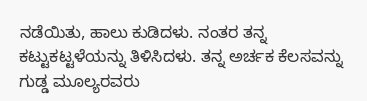ನಡೆಯಿತು, ಹಾಲು ಕುಡಿದಳು. ನಂತರ ತನ್ನ ಕಟ್ಟುಕಟ್ಟಳೆಯನ್ನು ತಿಳಿಸಿದಳು. ತನ್ನ ಅರ್ಚಕ ಕೆಲಸವನ್ನು ಗುಡ್ಡ ಮೂಲ್ಯರವರು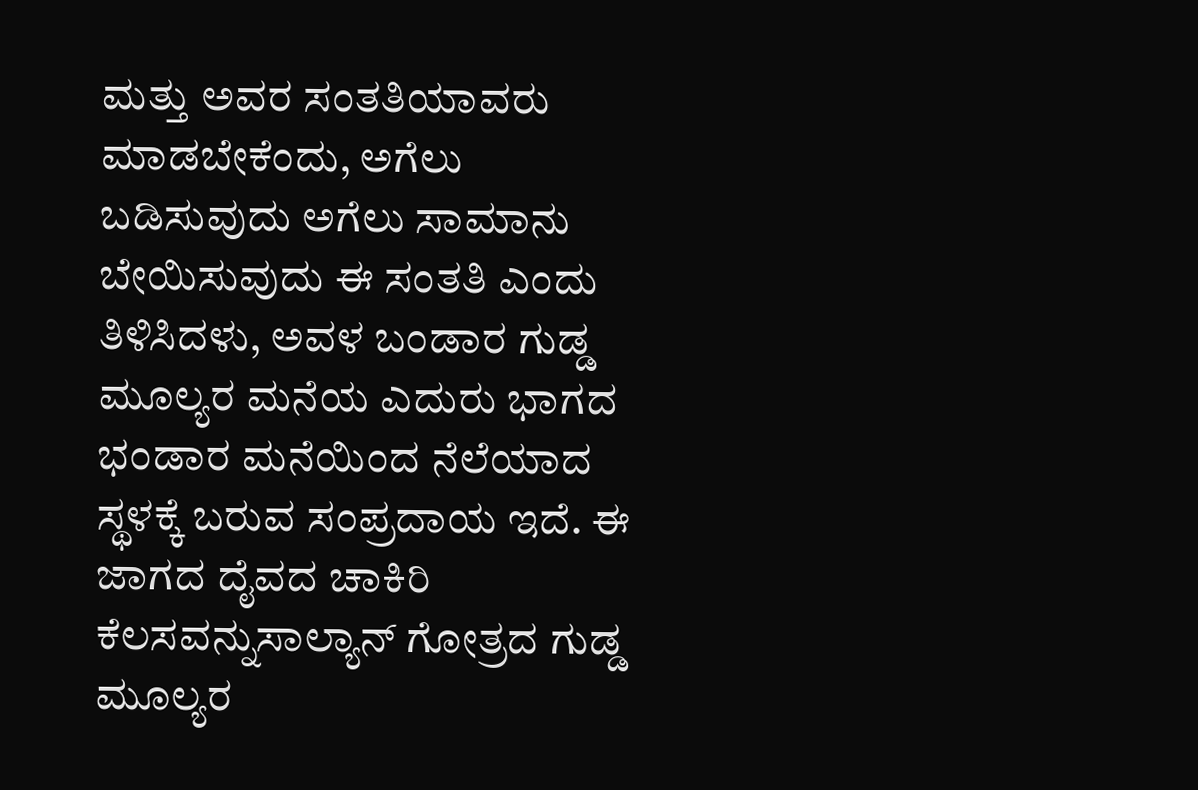ಮತ್ತು ಅವರ ಸಂತತಿಯಾವರು ಮಾಡಬೇಕೆಂದು, ಅಗೆಲು ಬಡಿಸುವುದು ಅಗೆಲು ಸಾಮಾನು ಬೇಯಿಸುವುದು ಈ ಸಂತತಿ ಎಂದು ತಿಳಿಸಿದಳು, ಅವಳ ಬಂಡಾರ ಗುಡ್ಡ ಮೂಲ್ಯರ ಮನೆಯ ಎದುರು ಭಾಗದ ಭಂಡಾರ ಮನೆಯಿಂದ ನೆಲೆಯಾದ ಸ್ಥಳಕ್ಕೆ ಬರುವ ಸಂಪ್ರದಾಯ ಇದೆ. ಈ ಜಾಗದ ದೈವದ ಚಾಕಿರಿ ಕೆಲಸವನ್ನುಸಾಲ್ಯಾನ್ ಗೋತ್ರದ ಗುಡ್ಡ ಮೂಲ್ಯರ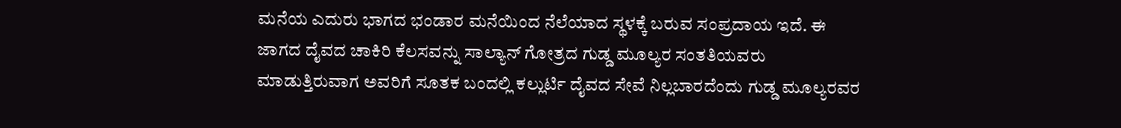ಮನೆಯ ಎದುರು ಭಾಗದ ಭಂಡಾರ ಮನೆಯಿಂದ ನೆಲೆಯಾದ ಸ್ಥಳಕ್ಕೆ ಬರುವ ಸಂಪ್ರದಾಯ ಇದೆ. ಈ ಜಾಗದ ದೈವದ ಚಾಕಿರಿ ಕೆಲಸವನ್ನು ಸಾಲ್ಯಾನ್ ಗೋತ್ರದ ಗುಡ್ಡ ಮೂಲ್ಯರ ಸಂತತಿಯವರು ಮಾಡುತ್ತಿರುವಾಗ ಅವರಿಗೆ ಸೂತಕ ಬಂದಲ್ಲಿ ಕಲ್ಲುರ್ಟಿ ದೈವದ ಸೇವೆ ನಿಲ್ಲಬಾರದೆಂದು ಗುಡ್ಡ ಮೂಲ್ಯರವರ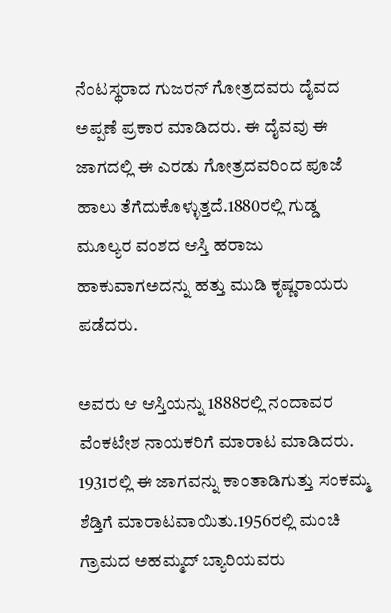ನೆಂಟಸ್ಥರಾದ ಗುಜರನ್ ಗೋತ್ರದವರು ದೈವದ ಅಪ್ಪಣೆ ಪ್ರಕಾರ ಮಾಡಿದರು. ಈ ದೈವವು ಈ ಜಾಗದಲ್ಲಿ ಈ ಎರಡು ಗೋತ್ರದವರಿಂದ ಪೂಜೆ ಹಾಲು ತೆಗೆದುಕೊಳ್ಳುತ್ತದೆ.1880ರಲ್ಲಿ ಗುಡ್ಡ ಮೂಲ್ಯರ ವಂಶದ ಆಸ್ತಿ ಹರಾಜು ಹಾಕುವಾಗಅದನ್ನು ಹತ್ತು ಮುಡಿ ಕೃಷ್ಣರಾಯರು ಪಡೆದರು.

ಅವರು ಆ ಆಸ್ತಿಯನ್ನು 1888ರಲ್ಲಿ ನಂದಾವರ ವೆಂಕಟೇಶ ನಾಯಕರಿಗೆ ಮಾರಾಟ ಮಾಡಿದರು. 1931ರಲ್ಲಿ ಈ ಜಾಗವನ್ನು ಕಾಂತಾಡಿಗುತ್ತು ಸಂಕಮ್ಮ ಶೆಡ್ತಿಗೆ ಮಾರಾಟವಾಯಿತು.1956ರಲ್ಲಿ ಮಂಚಿ ಗ್ರಾಮದ ಅಹಮ್ಮದ್ ಬ್ಯಾರಿಯವರು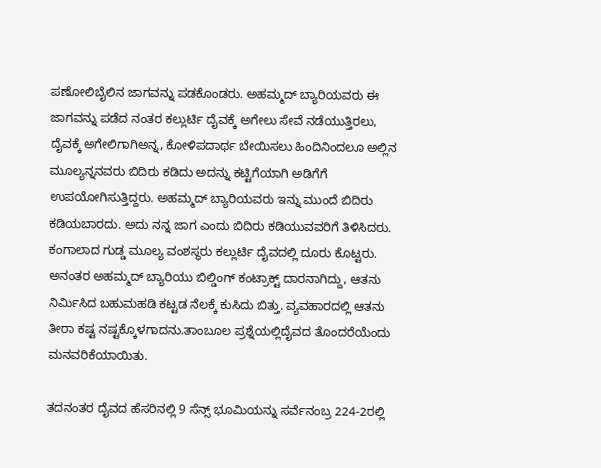ಪಣೋಲಿಬೈಲಿನ ಜಾಗವನ್ನು ಪಡಕೊಂಡರು. ಅಹಮ್ಮದ್ ಬ್ಯಾರಿಯವರು ಈ ಜಾಗವನ್ನು ಪಡೆದ ನಂತರ ಕಲ್ಲುರ್ಟಿ ದೈವಕ್ಕೆ ಅಗೇಲು ಸೇವೆ ನಡೆಯುತ್ತಿರಲು, ದೈವಕ್ಕೆ ಅಗೇಲಿಗಾಗಿಅನ್ನ, ಕೋಳಿಪದಾರ್ಥ ಬೇಯಿಸಲು ಹಿಂದಿನಿಂದಲೂ ಅಲ್ಲಿನ ಮೂಲ್ಯನ್ನನವರು ಬಿದಿರು ಕಡಿದು ಅದನ್ನು ಕಟ್ಟಿಗೆಯಾಗಿ ಅಡಿಗೆಗೆ ಉಪಯೋಗಿಸುತ್ತಿದ್ದರು. ಅಹಮ್ಮದ್ ಬ್ಯಾರಿಯವರು ಇನ್ನು ಮುಂದೆ ಬಿದಿರು ಕಡಿಯಬಾರದು. ಅದು ನನ್ನ ಜಾಗ ಎಂದು ಬಿದಿರು ಕಡಿಯುವವರಿಗೆ ತಿಳಿಸಿದರು. ಕಂಗಾಲಾದ ಗುಡ್ಡ ಮೂಲ್ಯ ವಂಶಸ್ಥರು ಕಲ್ಲುರ್ಟಿ ದೈವದಲ್ಲಿ ದೂರು ಕೊಟ್ಟರು. ಅನಂತರ ಅಹಮ್ಮದ್ ಬ್ಯಾರಿಯು ಬಿಲ್ಡಿಂಗ್ ಕಂಟ್ರಾಕ್ಟ್ ದಾರನಾಗಿದ್ದು, ಆತನು ನಿರ್ಮಿಸಿದ ಬಹುಮಹಡಿ ಕಟ್ಟಡ ನೆಲಕ್ಕೆ ಕುಸಿದು ಬಿತ್ತು. ವ್ಯವಹಾರದಲ್ಲಿ ಆತನು ತೀರಾ ಕಷ್ಟ ನಷ್ಟಕ್ಕೊಳಗಾದನು.ತಾಂಬೂಲ ಪ್ರಶ್ನೆಯಲ್ಲಿದೈವದ ತೊಂದರೆಯೆಂದು ಮನವರಿಕೆಯಾಯಿತು.

ತದನಂತರ ದೈವದ ಹೆಸರಿನಲ್ಲಿ 9 ಸೆನ್ಸ್ ಭೂಮಿಯನ್ನು ಸರ್ವೆನಂಬ್ರ 224-2ರಲ್ಲಿ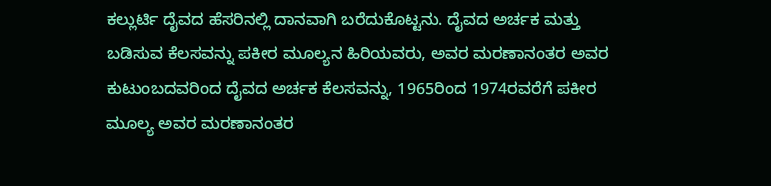ಕಲ್ಲುರ್ಟಿ ದೈವದ ಹೆಸರಿನಲ್ಲಿ ದಾನವಾಗಿ ಬರೆದುಕೊಟ್ಟನು. ದೈವದ ಅರ್ಚಕ ಮತ್ತು ಬಡಿಸುವ ಕೆಲಸವನ್ನು ಪಕೀರ ಮೂಲ್ಯನ ಹಿರಿಯವರು, ಅವರ ಮರಣಾನಂತರ ಅವರ ಕುಟುಂಬದವರಿಂದ ದೈವದ ಅರ್ಚಕ ಕೆಲಸವನ್ನು, 1965ರಿಂದ 1974ರವರೆಗೆ ಪಕೀರ ಮೂಲ್ಯ ಅವರ ಮರಣಾನಂತರ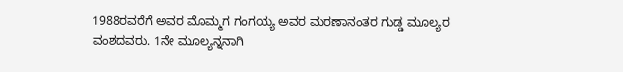1988ರವರೆಗೆ ಅವರ ಮೊಮ್ಮಗ ಗಂಗಯ್ಯ ಅವರ ಮರಣಾನಂತರ ಗುಡ್ಡ ಮೂಲ್ಯರ ವಂಶದವರು. 1ನೇ ಮೂಲ್ಯನ್ನನಾಗಿ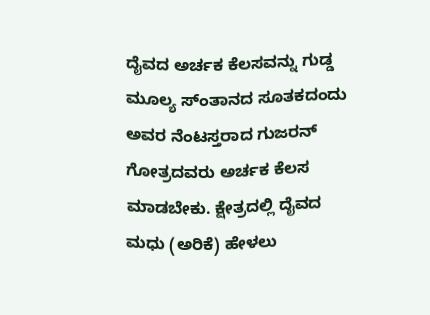ದೈವದ ಅರ್ಚಕ ಕೆಲಸವನ್ನು ಗುಡ್ಡ ಮೂಲ್ಯ ಸ್ಂತಾನದ ಸೂತಕದಂದು ಅವರ ನೆಂಟಸ್ತರಾದ ಗುಜರನ್ ಗೋತ್ರದವರು ಅರ್ಚಕ ಕೆಲಸ ಮಾಡಬೇಕು. ಕ್ಷೇತ್ರದಲ್ಲಿ ದೈವದ ಮಧು (ಅರಿಕೆ) ಹೇಳಲು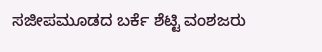ಸಜೀಪಮೂಡದ ಬರ್ಕೆ ಶೆಟ್ಟಿ ವಂಶಜರು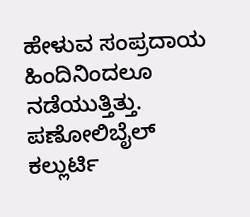ಹೇಳುವ ಸಂಪ್ರದಾಯ ಹಿಂದಿನಿಂದಲೂ ನಡೆಯುತ್ತಿತ್ತು. ಪಣೋಲಿಬೈಲ್ ಕಲ್ಲುರ್ಟಿ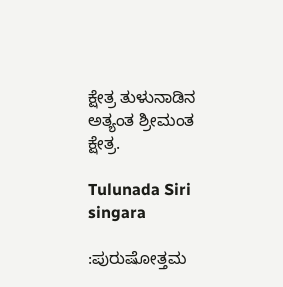ಕ್ಷೇತ್ರ ತುಳುನಾಡಿನ ಅತ್ಯಂತ ಶ್ರೀಮಂತ ಕ್ಷೇತ್ರ.

Tulunada Siri singara

:ಪುರುಷೋತ್ತಮ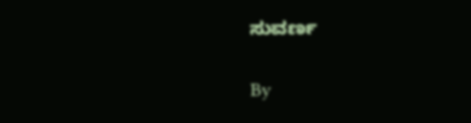ಸುವರ್ಣ

By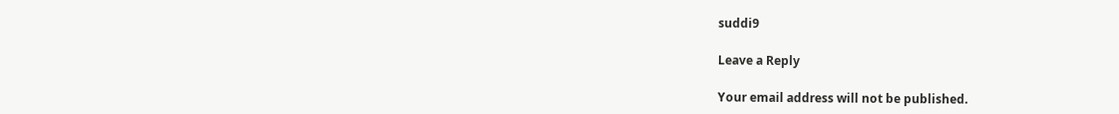suddi9

Leave a Reply

Your email address will not be published.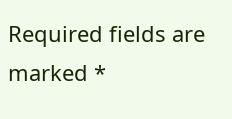Required fields are marked *